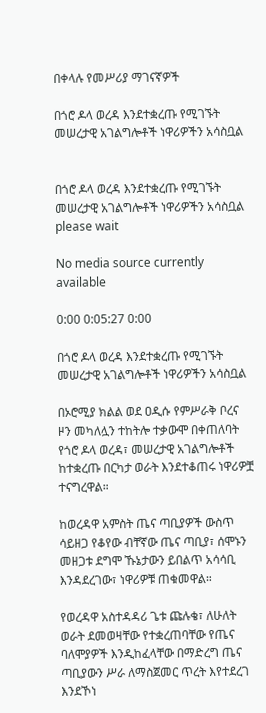በቀላሉ የመሥሪያ ማገናኛዎች

በጎሮ ዶላ ወረዳ እንደተቋረጡ የሚገኙት መሠረታዊ አገልግሎቶች ነዋሪዎችን አሳስቧል


በጎሮ ዶላ ወረዳ እንደተቋረጡ የሚገኙት መሠረታዊ አገልግሎቶች ነዋሪዎችን አሳስቧል
please wait

No media source currently available

0:00 0:05:27 0:00

በጎሮ ዶላ ወረዳ እንደተቋረጡ የሚገኙት መሠረታዊ አገልግሎቶች ነዋሪዎችን አሳስቧል

በኦሮሚያ ክልል ወደ ዐዲሱ የምሥራቅ ቦረና ዞን መካለሏን ተከትሎ ተቃውሞ በቀጠለባት የጎሮ ዶላ ወረዳ፣ መሠረታዊ አገልግሎቶች ከተቋረጡ በርካታ ወራት እንደተቆጠሩ ነዋሪዎቿ ተናግረዋል።

ከወረዳዋ አምስት ጤና ጣቢያዎች ውስጥ ሳይዘጋ የቆየው ብቸኛው ጤና ጣቢያ፣ ሰሞኑን መዘጋቱ ደግሞ ኹኔታውን ይበልጥ አሳሳቢ እንዳደረገው፣ ነዋሪዎቹ ጠቁመዋል።

የወረዳዋ አስተዳዳሪ ጌቱ ጩሉቄ፣ ለሁለት ወራት ደመወዛቸው የተቋረጠባቸው የጤና ባለሞያዎች እንዲከፈላቸው በማድረግ ጤና ጣቢያውን ሥራ ለማስጀመር ጥረት እየተደረገ እንደኾነ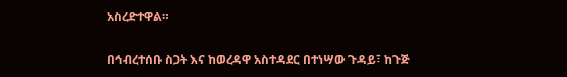አስረድተዋል።

በኅብረተሰቡ ስጋት እና ከወረዳዋ አስተዳደር በተነሣው ጉዳይ፣ ከጉጅ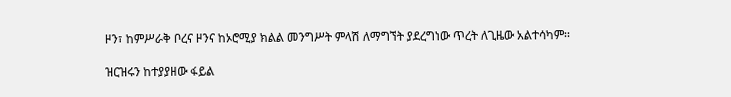ዞን፣ ከምሥራቅ ቦረና ዞንና ከኦሮሚያ ክልል መንግሥት ምላሽ ለማግኘት ያደረግነው ጥረት ለጊዜው አልተሳካም፡፡

ዝርዝሩን ከተያያዘው ፋይል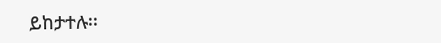ይከታተሉ፡፡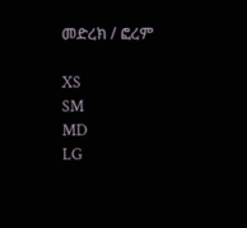መድረክ / ፎረም

XS
SM
MD
LG